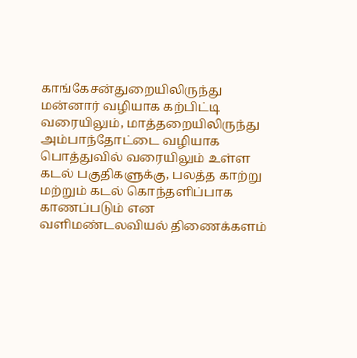காங்கேசன்துறையிலிருந்து மன்னார் வழியாக கற்பிட்டி வரையிலும், மாத்தறையிலிருந்து அம்பாந்தோட்டை வழியாக பொத்துவில் வரையிலும் உள்ள கடல் பகுதிகளுக்கு, பலத்த காற்று மற்றும் கடல் கொந்தளிப்பாக காணப்படும் என வளிமண்டலவியல் திணைக்களம்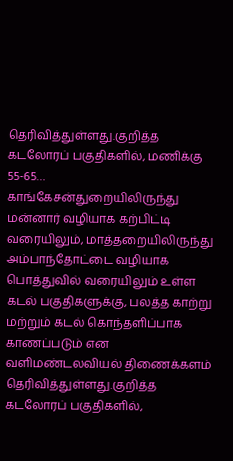தெரிவித்துள்ளது.குறித்த கடலோரப் பகுதிகளில், மணிக்கு 55-65…
காங்கேசன்துறையிலிருந்து மன்னார் வழியாக கற்பிட்டி வரையிலும், மாத்தறையிலிருந்து அம்பாந்தோட்டை வழியாக பொத்துவில் வரையிலும் உள்ள கடல் பகுதிகளுக்கு, பலத்த காற்று மற்றும் கடல் கொந்தளிப்பாக காணப்படும் என வளிமண்டலவியல் திணைக்களம் தெரிவித்துள்ளது.குறித்த கடலோரப் பகுதிகளில்,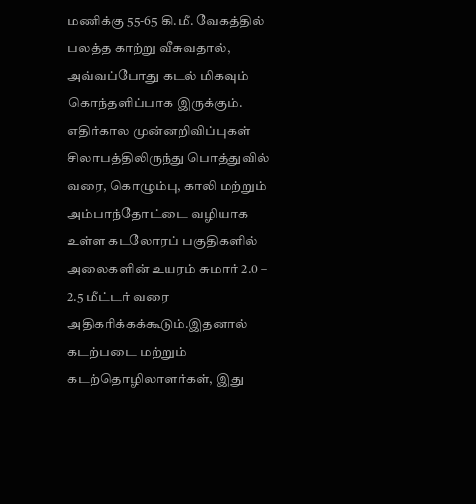மணிக்கு 55-65 கி.மீ. வேகத்தில் பலத்த காற்று வீசுவதால், அவ்வப்போது கடல் மிகவும் கொந்தளிப்பாக இருக்கும். எதிர்கால முன்னறிவிப்புகள்
சிலாபத்திலிருந்து பொத்துவில் வரை, கொழும்பு, காலி மற்றும் அம்பாந்தோட்டை வழியாக உள்ள கடலோரப் பகுதிகளில் அலைகளின் உயரம் சுமார் 2.0 – 2.5 மீட்டர் வரை அதிகரிக்கக்கூடும்.இதனால் கடற்படை மற்றும் கடற்தொழிலாளர்கள், இது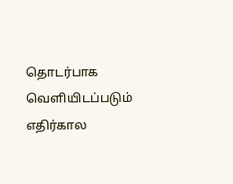தொடர்பாக வெளியிடப்படும் எதிர்கால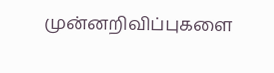முன்னறிவிப்புகளை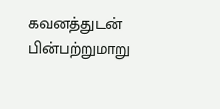கவனத்துடன் பின்பற்றுமாறு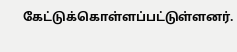கேட்டுக்கொள்ளப்பட்டுள்ளனர்.